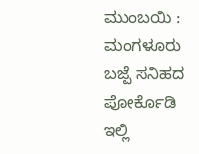ಮುಂಬಯಿ : ಮಂಗಳೂರು ಬಜ್ಪೆ ಸನಿಹದ ಪೋರ್ಕೊಡಿ ಇಲ್ಲಿ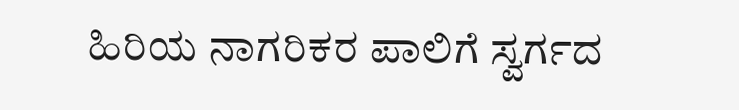ಹಿರಿಯ ನಾಗರಿಕರ ಪಾಲಿಗೆ ಸ್ವರ್ಗದ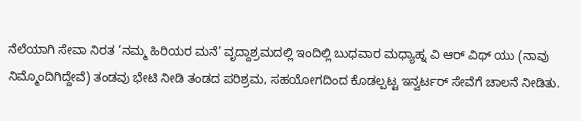ನೆಲೆಯಾಗಿ ಸೇವಾ ನಿರತ ‘ನಮ್ಮ ಹಿರಿಯರ ಮನೆ’ ವೃದ್ದಾಶ್ರಮದಲ್ಲಿ ಇಂದಿಲ್ಲಿ ಬುಧವಾರ ಮಧ್ಯಾಹ್ನ ವಿ ಆರ್ ವಿಥ್ ಯು (ನಾವು ನಿಮ್ಮೊಂದಿಗಿದ್ದೇವೆ) ತಂಡವು ಭೇಟಿ ನೀಡಿ ತಂಡದ ಪರಿಶ್ರಮ, ಸಹಯೋಗದಿಂದ ಕೊಡಲ್ಪಟ್ಟ ಇನ್ವರ್ಟರ್ ಸೇವೆಗೆ ಚಾಲನೆ ನೀಡಿತು.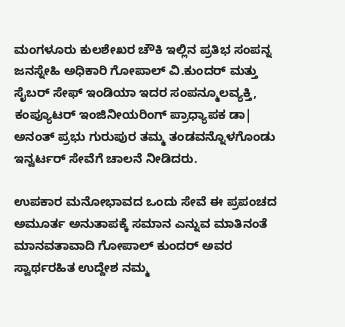ಮಂಗಳೂರು ಕುಲಶೇಖರ ಚೌಕಿ ಇಲ್ಲಿನ ಪ್ರತಿಭ ಸಂಪನ್ನ ಜನಸ್ನೇಹಿ ಅಧಿಕಾರಿ ಗೋಪಾಲ್ ವಿ.ಕುಂದರ್ ಮತ್ತು ಸೈಬರ್ ಸೇಫ್ ಇಂಡಿಯಾ ಇದರ ಸಂಪನ್ಮೂಲವ್ಯಕ್ತಿ, ಕಂಪ್ಯೂಟರ್ ಇಂಜಿನೀಯರಿಂಗ್ ಪ್ರಾಧ್ಯಾಪಕ ಡಾ| ಅನಂತ್ ಪ್ರಭು ಗುರುಪುರ ತಮ್ಮ ತಂಡವನ್ನೊಳಗೊಂಡು ಇನ್ವರ್ಟರ್ ಸೇವೆಗೆ ಚಾಲನೆ ನೀಡಿದರು.

ಉಪಕಾರ ಮನೋಭಾವದ ಒಂದು ಸೇವೆ ಈ ಪ್ರಪಂಚದ ಅಮೂರ್ತ ಅನುತಾಪಕ್ಕೆ ಸಮಾನ ಎನ್ನುವ ಮಾತಿನಂತೆ ಮಾನವತಾವಾದಿ ಗೋಪಾಲ್ ಕುಂದರ್ ಅವರ ಸ್ವಾರ್ಥರಹಿತ ಉದ್ದೇಶ ನಮ್ಮ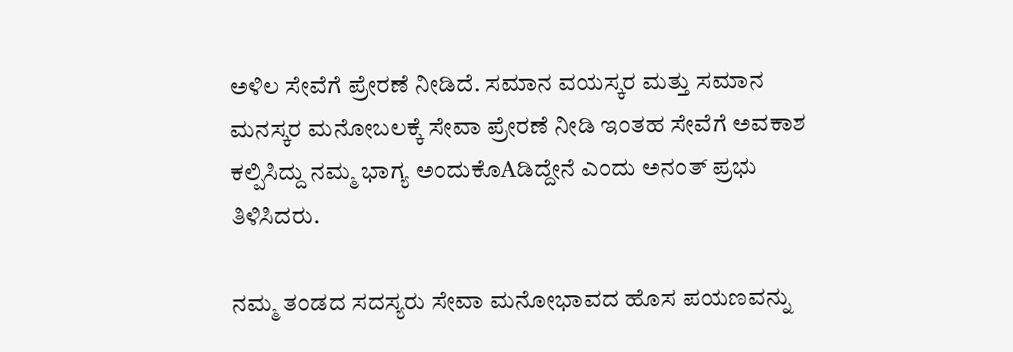ಅಳಿಲ ಸೇವೆಗೆ ಪ್ರೇರಣೆ ನೀಡಿದೆ. ಸಮಾನ ವಯಸ್ಕರ ಮತ್ತು ಸಮಾನ ಮನಸ್ಕರ ಮನೋಬಲಕ್ಕೆ ಸೇವಾ ಪ್ರೇರಣೆ ನೀಡಿ ಇಂತಹ ಸೇವೆಗೆ ಅವಕಾಶ ಕಲ್ಪಿಸಿದ್ದು ನಮ್ಮ ಭಾಗ್ಯ ಅಂದುಕೊAಡಿದ್ದೇನೆ ಎಂದು ಅನಂತ್ ಪ್ರಭು ತಿಳಿಸಿದರು.

ನಮ್ಮ ತಂಡದ ಸದಸ್ಯರು ಸೇವಾ ಮನೋಭಾವದ ಹೊಸ ಪಯಣವನ್ನು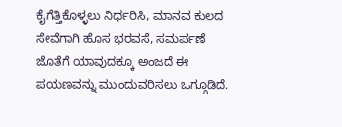ಕೈಗೆತ್ತಿಕೊಳ್ಳಲು ನಿರ್ಧರಿಸಿ, ಮಾನವ ಕುಲದ ಸೇವೆಗಾಗಿ ಹೊಸ ಭರವಸೆ, ಸಮರ್ಪಣೆ ಜೊತೆಗೆ ಯಾವುದಕ್ಕೂ ಅಂಜದೆ ಈ ಪಯಣವನ್ನು ಮುಂದುವರಿಸಲು ಒಗ್ಗೂಡಿದೆ.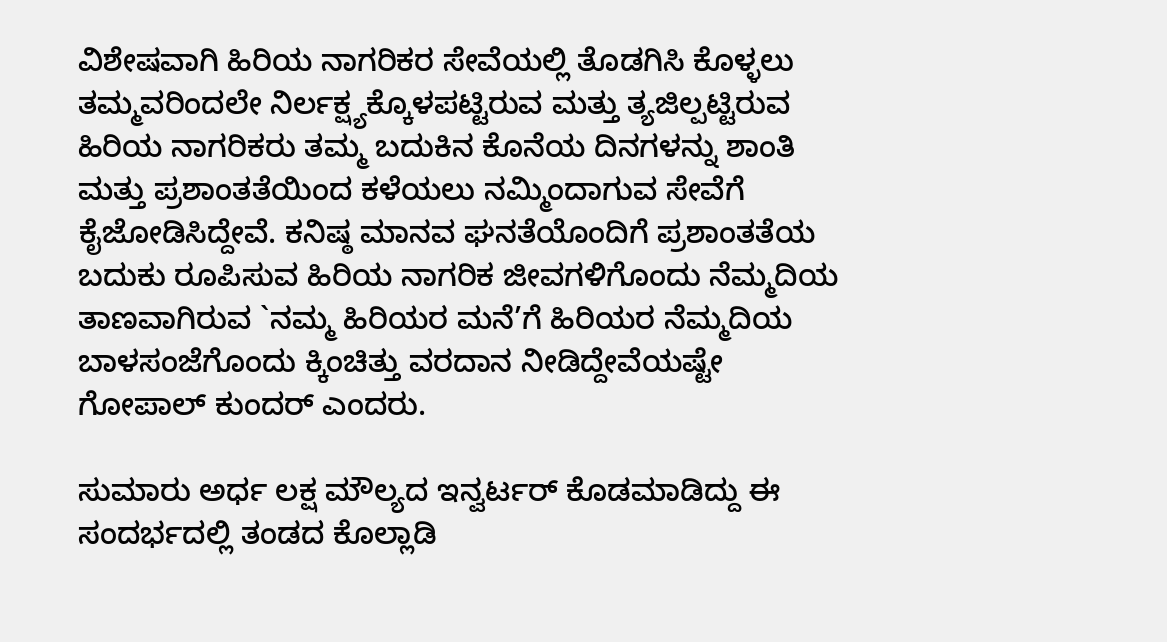ವಿಶೇಷವಾಗಿ ಹಿರಿಯ ನಾಗರಿಕರ ಸೇವೆಯಲ್ಲಿ ತೊಡಗಿಸಿ ಕೊಳ್ಳಲು ತಮ್ಮವರಿಂದಲೇ ನಿರ್ಲಕ್ಷ್ಯಕ್ಕೊಳಪಟ್ಟಿರುವ ಮತ್ತು ತ್ಯಜಿಲ್ಪಟ್ಟಿರುವ ಹಿರಿಯ ನಾಗರಿಕರು ತಮ್ಮ ಬದುಕಿನ ಕೊನೆಯ ದಿನಗಳನ್ನು ಶಾಂತಿ ಮತ್ತು ಪ್ರಶಾಂತತೆಯಿಂದ ಕಳೆಯಲು ನಮ್ಮಿಂದಾಗುವ ಸೇವೆಗೆ ಕೈಜೋಡಿಸಿದ್ದೇವೆ. ಕನಿಷ್ಠ ಮಾನವ ಘನತೆಯೊಂದಿಗೆ ಪ್ರಶಾಂತತೆಯ ಬದುಕು ರೂಪಿಸುವ ಹಿರಿಯ ನಾಗರಿಕ ಜೀವಗಳಿಗೊಂದು ನೆಮ್ಮದಿಯ ತಾಣವಾಗಿರುವ `ನಮ್ಮ ಹಿರಿಯರ ಮನೆ’ಗೆ ಹಿರಿಯರ ನೆಮ್ಮದಿಯ ಬಾಳಸಂಜೆಗೊಂದು ಕ್ಕಿಂಚಿತ್ತು ವರದಾನ ನೀಡಿದ್ದೇವೆಯಷ್ಟೇ ಗೋಪಾಲ್ ಕುಂದರ್ ಎಂದರು.

ಸುಮಾರು ಅರ್ಧ ಲಕ್ಷ ಮೌಲ್ಯದ ಇನ್ವರ್ಟರ್ ಕೊಡಮಾಡಿದ್ದು ಈ ಸಂದರ್ಭದಲ್ಲಿ ತಂಡದ ಕೊಲ್ಲಾಡಿ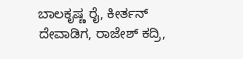ಬಾಲಕೃಷ್ಣ ರೈ, ಕೀರ್ತನ್ ದೇವಾಡಿಗ, ರಾಜೇಶ್ ಕದ್ರಿ,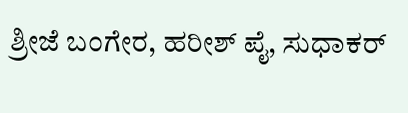ಶ್ರೀಜೆ ಬಂಗೇರ, ಹರೀಶ್ ಪೈ, ಸುಧಾಕರ್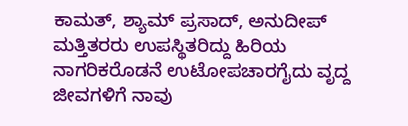ಕಾಮತ್, ಶ್ಯಾಮ್ ಪ್ರಸಾದ್, ಅನುದೀಪ್ ಮತ್ತಿತರರು ಉಪಸ್ಥಿತರಿದ್ದು ಹಿರಿಯ ನಾಗರಿಕರೊಡನೆ ಉಟೋಪಚಾರಗೈದು ವೃದ್ದ ಜೀವಗಳಿಗೆ ನಾವು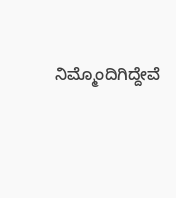ನಿಮ್ಮೊಂದಿಗಿದ್ದೇವೆ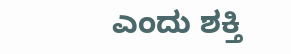ಎಂದು ಶಕ್ತಿ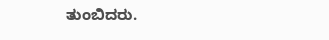ತುಂಬಿದರು.